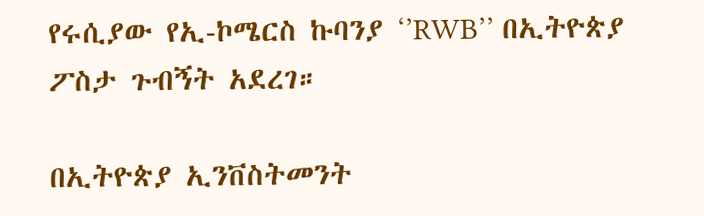የሩሲያው የኢ-ኮሜርስ ኩባንያ ‘’RWB’’ በኢትዮጵያ ፖስታ ጉብኝት አደረገ።

በኢትዮጵያ ኢንቨስትመንት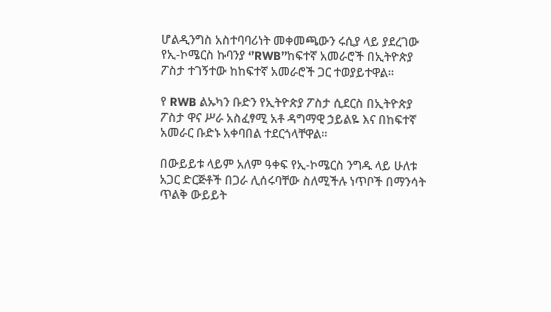ሆልዲንግስ አስተባባሪነት መቀመጫውን ሩሲያ ላይ ያደረገው የኢ-ኮሜርስ ኩባንያ ‘’RWB’’ከፍተኛ አመራሮች በኢትዮጵያ ፖስታ ተገኝተው ከከፍተኛ አመራሮች ጋር ተወያይተዋል፡፡

የ RWB ልኡካን ቡድን የኢትዮጵያ ፖስታ ሲደርስ በኢትዮጵያ ፖስታ ዋና ሥራ አስፈፃሚ አቶ ዳግማዊ ኃይልዬ እና በከፍተኛ አመራር ቡድኑ አቀባበል ተደርጎላቸዋል፡፡

በውይይቱ ላይም አለም ዓቀፍ የኢ-ኮሜርስ ንግዱ ላይ ሁለቱ አጋር ድርጅቶች በጋራ ሊሰሩባቸው ስለሚችሉ ነጥቦች በማንሳት ጥልቅ ውይይት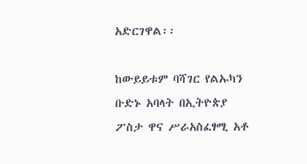አድርገዋል፡፡

ከውይይቱም ባሻገር የልኡካን ቡድኑ አባላት በኢትዮጵያ ፖስታ ዋና ሥራአስፈፃሚ አቶ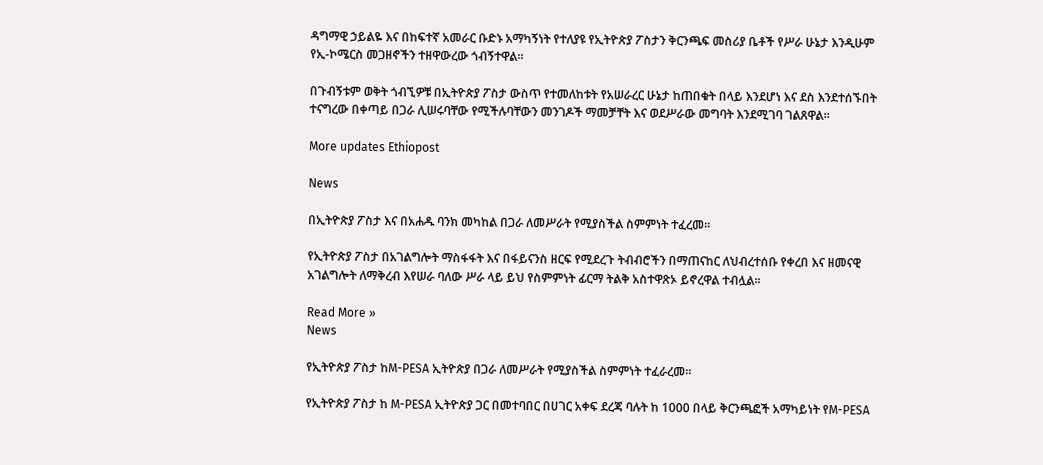ዳግማዊ ኃይልዬ እና በከፍተኛ አመራር ቡድኑ አማካኝነት የተለያዩ የኢትዮጵያ ፖስታን ቅርንጫፍ መስሪያ ቤቶች የሥራ ሁኔታ እንዲሁም የኢ-ኮሜርስ መጋዘኖችን ተዘዋውረው ጎብኝተዋል፡፡

በጉብኝቱም ወቅት ጎብኚዎቹ በኢትዮጵያ ፖስታ ውስጥ የተመለከቱት የአሠራረር ሁኔታ ከጠበቁት በላይ እንደሆነ እና ደስ እንደተሰኙበት ተናግረው በቀጣይ በጋራ ሊሠሩባቸው የሚችሉባቸውን መንገዶች ማመቻቸት እና ወደሥራው መግባት እንደሚገባ ገልጸዋል፡፡

More updates Ethiopost

News

በኢትዮጵያ ፖስታ እና በአሐዱ ባንክ መካከል በጋራ ለመሥራት የሚያስችል ስምምነት ተፈረመ።

የኢትዮጵያ ፖስታ በአገልግሎት ማስፋፋት እና በፋይናንስ ዘርፍ የሚደረጉ ትብብሮችን በማጠናከር ለህብረተሰቡ የቀረበ እና ዘመናዊ አገልግሎት ለማቅረብ እየሠራ ባለው ሥራ ላይ ይህ የስምምነት ፊርማ ትልቅ አስተዋጽኦ ይኖረዋል ተብሏል።

Read More »
News

የኢትዮጵያ ፖስታ ከM-PESA ኢትዮጵያ በጋራ ለመሥራት የሚያስችል ስምምነት ተፈራረመ።

የኢትዮጵያ ፖስታ ከ M-PESA ኢትዮጵያ ጋር በመተባበር በሀገር አቀፍ ደረጃ ባሉት ከ 1000 በላይ ቅርንጫፎች አማካይነት የM-PESA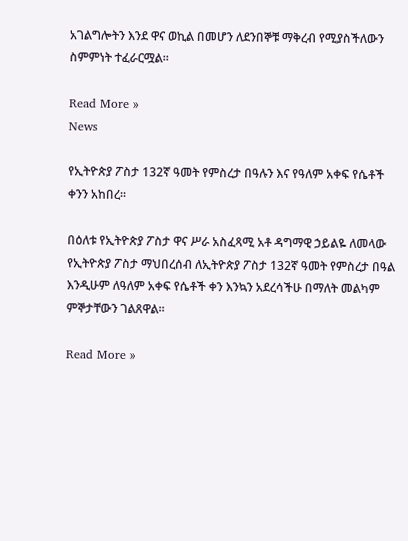አገልግሎትን እንደ ዋና ወኪል በመሆን ለደንበኞቹ ማቅረብ የሚያስችለውን ስምምነት ተፈራርሟል።

Read More »
News

የኢትዮጵያ ፖስታ 132ኛ ዓመት የምስረታ በዓሉን እና የዓለም አቀፍ የሴቶች ቀንን አከበረ፡፡

በዕለቱ የኢትዮጵያ ፖስታ ዋና ሥራ አስፈጻሚ አቶ ዳግማዊ ኃይልዬ ለመላው የኢትዮጵያ ፖስታ ማህበረሰብ ለኢትዮጵያ ፖስታ 132ኛ ዓመት የምስረታ በዓል እንዲሁም ለዓለም አቀፍ የሴቶች ቀን እንኳን አደረሳችሁ በማለት መልካም ምኞታቸውን ገልጸዋል፡፡

Read More »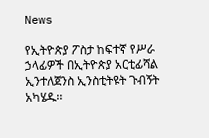News

የኢትዮጵያ ፖስታ ከፍተኛ የሥራ ኃላፊዎች በኢትዮጵያ አርቲፊሻል ኢንተለጀንስ ኢንስቲትዩት ጉብኝት አካሄዱ፡፡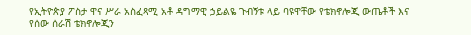የኢትዮጵያ ፖስታ ዋና ሥራ አስፈጻሚ አቶ ዳግማዊ ኃይልዬ ጉብኝቱ ላይ ባዩዋቸው የቴክኖሎጂ ውጤቶች እና የሰው ሰራሽ ቴክኖሎጂን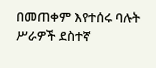በመጠቀም እየተሰሩ ባሉት ሥራዎች ደስተኛ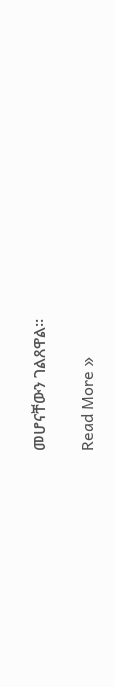መሆናቸውን ገልጸዋል፡፡

Read More »